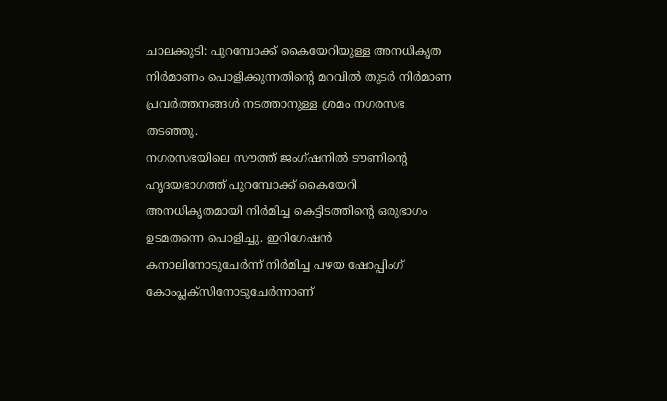ചാലക്കുടി: പുറമ്പോക്ക് കൈയേറിയുള്ള അനധികൃത നിർമാണം പൊളിക്കുന്നതിന്റെ മറവിൽ തുടർ നിർമാണ പ്രവർത്തനങ്ങൾ നടത്താനുള്ള ശ്രമം നഗരസഭ തടഞ്ഞു.
നഗരസഭയിലെ സൗത്ത് ജംഗ്ഷനിൽ ടൗണിന്റെ ഹൃദയഭാഗത്ത് പുറമ്പോക്ക് കൈയേറി അനധികൃതമായി നിർമിച്ച കെട്ടിടത്തിന്റെ ഒരുഭാഗം ഉടമതന്നെ പൊളിച്ചു. ഇറിഗേഷൻ കനാലിനോടുചേർന്ന് നിർമിച്ച പഴയ ഷോപ്പിംഗ് കോംപ്ലക്സിനോടുചേർന്നാണ്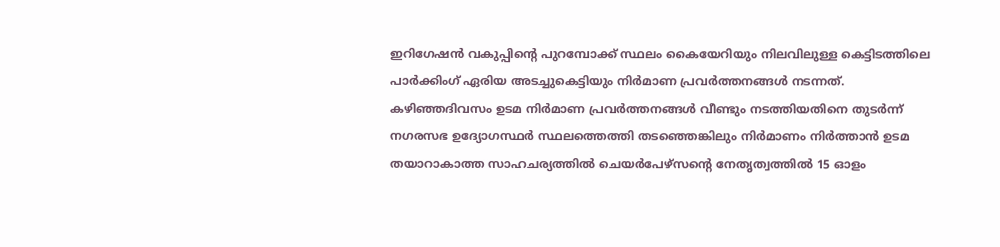ഇറിഗേഷൻ വകുപ്പിന്റെ പുറമ്പോക്ക് സ്ഥലം കൈയേറിയും നിലവിലുള്ള കെട്ടിടത്തിലെ പാർക്കിംഗ് ഏരിയ അടച്ചുകെട്ടിയും നിർമാണ പ്രവർത്തനങ്ങൾ നടന്നത്.
കഴിഞ്ഞദിവസം ഉടമ നിർമാണ പ്രവർത്തനങ്ങൾ വീണ്ടും നടത്തിയതിനെ തുടർന്ന് നഗരസഭ ഉദ്യോഗസ്ഥർ സ്ഥലത്തെത്തി തടഞ്ഞെങ്കിലും നിർമാണം നിർത്താൻ ഉടമ തയാറാകാത്ത സാഹചര്യത്തിൽ ചെയർപേഴ്സന്റെ നേതൃത്വത്തിൽ 15 ഓളം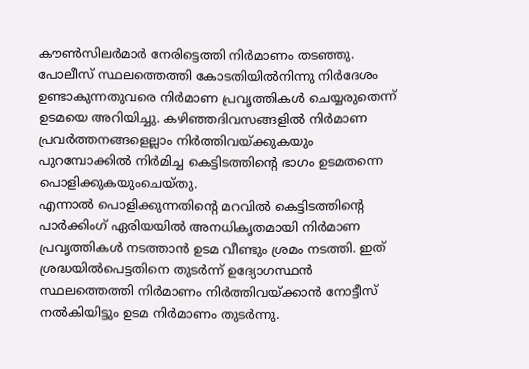കൗൺസിലർമാർ നേരിട്ടെത്തി നിർമാണം തടഞ്ഞു. പോലീസ് സ്ഥലത്തെത്തി കോടതിയിൽനിന്നു നിർദേശം ഉണ്ടാകുന്നതുവരെ നിർമാണ പ്രവൃത്തികൾ ചെയ്യരുതെന്ന് ഉടമയെ അറിയിച്ചു. കഴിഞ്ഞദിവസങ്ങളിൽ നിർമാണ പ്രവർത്തനങ്ങളെല്ലാം നിർത്തിവയ്ക്കുകയും പുറമ്പോക്കിൽ നിർമിച്ച കെട്ടിടത്തിന്റെ ഭാഗം ഉടമതന്നെ പൊളിക്കുകയുംചെയ്തു.
എന്നാൽ പൊളിക്കുന്നതിന്റെ മറവിൽ കെട്ടിടത്തിന്റെ പാർക്കിംഗ് ഏരിയയിൽ അനധികൃതമായി നിർമാണ പ്രവൃത്തികൾ നടത്താൻ ഉടമ വീണ്ടും ശ്രമം നടത്തി. ഇത് ശ്രദ്ധയിൽപെട്ടതിനെ തുടർന്ന് ഉദ്യോഗസ്ഥൻ സ്ഥലത്തെത്തി നിർമാണം നിർത്തിവയ്ക്കാൻ നോട്ടീസ് നൽകിയിട്ടും ഉടമ നിർമാണം തുടർന്നു.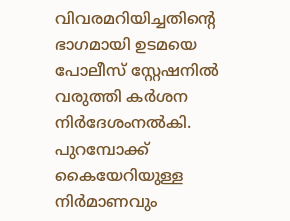വിവരമറിയിച്ചതിന്റെ ഭാഗമായി ഉടമയെ പോലീസ് സ്റ്റേഷനിൽ വരുത്തി കർശന നിർദേശംനൽകി.
പുറമ്പോക്ക് കൈയേറിയുള്ള നിർമാണവും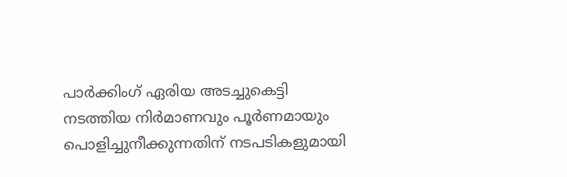പാർക്കിംഗ് ഏരിയ അടച്ചുകെട്ടി നടത്തിയ നിർമാണവും പൂർണമായും പൊളിച്ചുനീക്കുന്നതിന് നടപടികളുമായി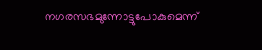നഗരസഭമുന്നോട്ടുപോകുമെന്ന്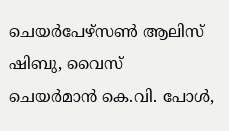ചെയർപേഴ്സൺ ആലിസ് ഷിബു, വൈസ് ചെയർമാൻ കെ.വി. പോൾ,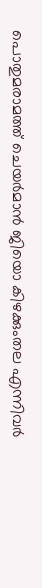പൊതുമരാമത്ത് ചെയർമാൻ ജിയൊ കിഴക്കുംതല എന്നിവർ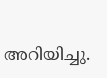അറിയിച്ചു.